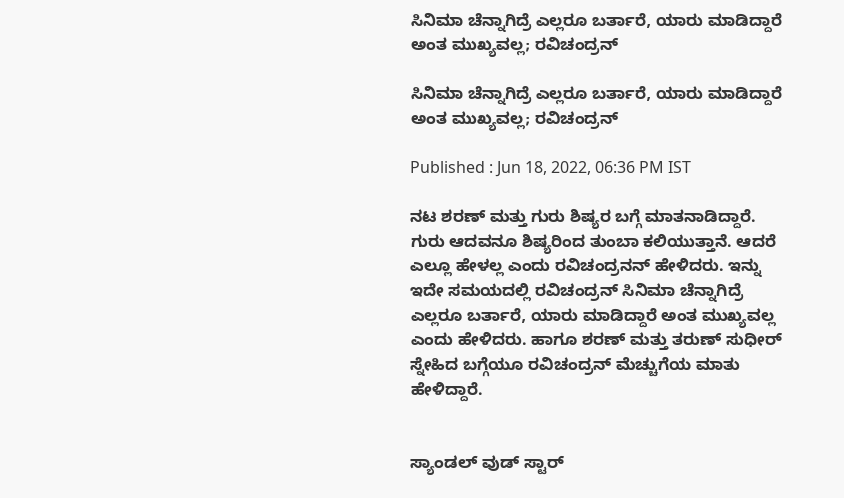ಸಿನಿಮಾ ಚೆನ್ನಾಗಿದ್ರೆ ಎಲ್ಲರೂ ಬರ್ತಾರೆ, ಯಾರು ಮಾಡಿದ್ದಾರೆ ಅಂತ ಮುಖ್ಯವಲ್ಲ; ರವಿಚಂದ್ರನ್

ಸಿನಿಮಾ ಚೆನ್ನಾಗಿದ್ರೆ ಎಲ್ಲರೂ ಬರ್ತಾರೆ, ಯಾರು ಮಾಡಿದ್ದಾರೆ ಅಂತ ಮುಖ್ಯವಲ್ಲ; ರವಿಚಂದ್ರನ್

Published : Jun 18, 2022, 06:36 PM IST

ನಟ ಶರಣ್ ಮತ್ತು ಗುರು ಶಿಷ್ಯರ ಬಗ್ಗೆ ಮಾತನಾಡಿದ್ದಾರೆ. ಗುರು ಆದವನೂ ಶಿಷ್ಯರಿಂದ ತುಂಬಾ ಕಲಿಯುತ್ತಾನೆ. ಆದರೆ ಎಲ್ಲೂ ಹೇಳಲ್ಲ ಎಂದು ರವಿಚಂದ್ರನನ್ ಹೇಳಿದರು. ಇನ್ನು ಇದೇ ಸಮಯದಲ್ಲಿ ರವಿಚಂದ್ರನ್ ಸಿನಿಮಾ ಚೆನ್ನಾಗಿದ್ರೆ ಎಲ್ಲರೂ ಬರ್ತಾರೆ, ಯಾರು ಮಾಡಿದ್ದಾರೆ ಅಂತ ಮುಖ್ಯವಲ್ಲ ಎಂದು ಹೇಳಿದರು. ಹಾಗೂ ಶರಣ್ ಮತ್ತು ತರುಣ್ ಸುಧೀರ್ ಸ್ನೇಹಿದ ಬಗ್ಗೆಯೂ ರವಿಚಂದ್ರನ್ ಮೆಚ್ಚುಗೆಯ ಮಾತು ಹೇಳಿದ್ದಾರೆ.


ಸ್ಯಾಂಡಲ್ ವುಡ್ ಸ್ಟಾರ್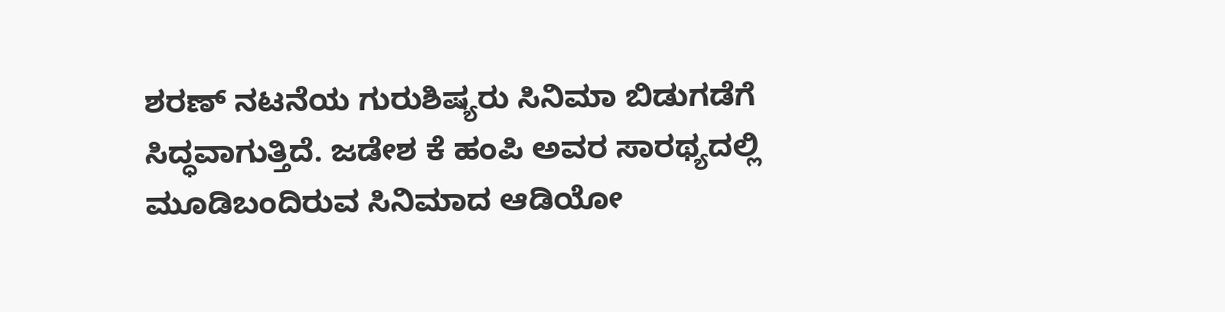ಶರಣ್ ನಟನೆಯ ಗುರುಶಿಷ್ಯರು ಸಿನಿಮಾ ಬಿಡುಗಡೆಗೆ ಸಿದ್ಧವಾಗುತ್ತಿದೆ. ಜಡೇಶ ಕೆ ಹಂಪಿ ಅವರ ಸಾರಥ್ಯದಲ್ಲಿ ಮೂಡಿಬಂದಿರುವ ಸಿನಿಮಾದ ಆಡಿಯೋ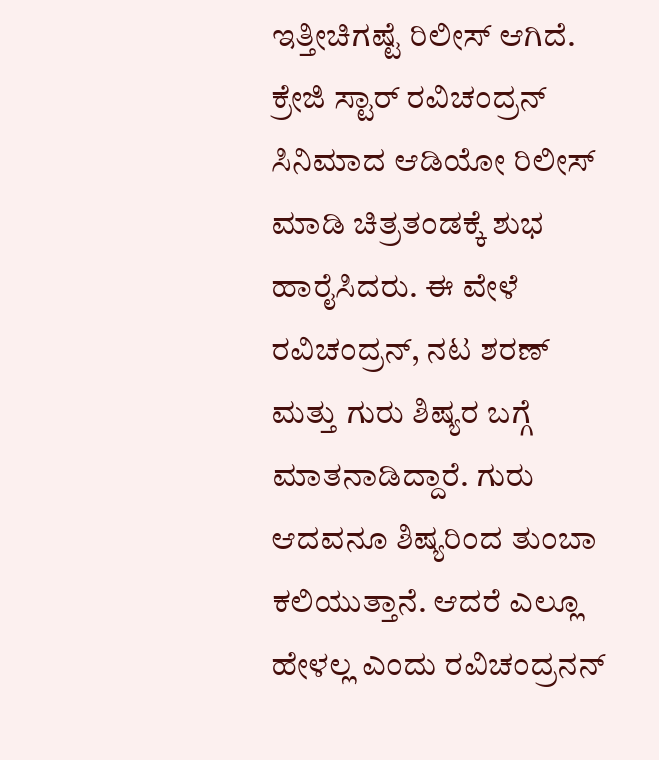ಇತ್ತೀಚಿಗಷ್ಟೆ ರಿಲೀಸ್ ಆಗಿದೆ.  ಕ್ರೇಜಿ ಸ್ಟಾರ್ ರವಿಚಂದ್ರನ್ ಸಿನಿಮಾದ ಆಡಿಯೋ ರಿಲೀಸ್ ಮಾಡಿ ಚಿತ್ರತಂಡಕ್ಕೆ ಶುಭ ಹಾರೈಸಿದರು. ಈ ವೇಳೆ ರವಿಚಂದ್ರನ್, ನಟ ಶರಣ್ ಮತ್ತು ಗುರು ಶಿಷ್ಯರ ಬಗ್ಗೆ ಮಾತನಾಡಿದ್ದಾರೆ. ಗುರು ಆದವನೂ ಶಿಷ್ಯರಿಂದ ತುಂಬಾ ಕಲಿಯುತ್ತಾನೆ. ಆದರೆ ಎಲ್ಲೂ ಹೇಳಲ್ಲ ಎಂದು ರವಿಚಂದ್ರನನ್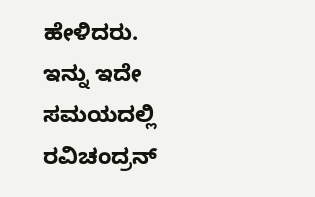ಹೇಳಿದರು. ಇನ್ನು ಇದೇ ಸಮಯದಲ್ಲಿ ರವಿಚಂದ್ರನ್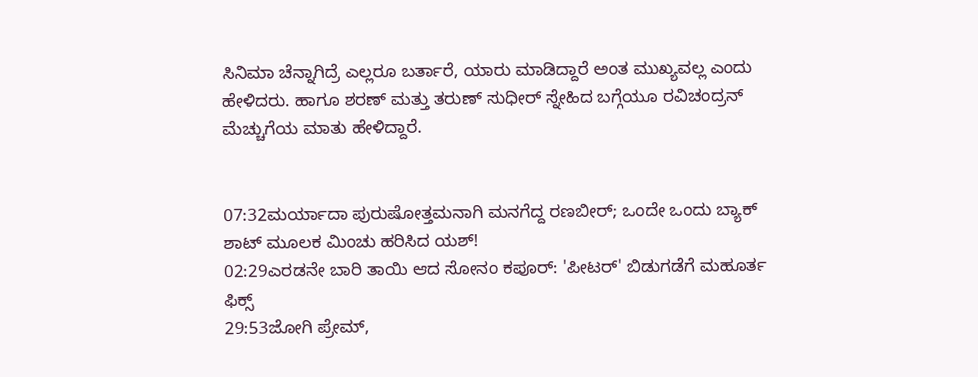ಸಿನಿಮಾ ಚೆನ್ನಾಗಿದ್ರೆ ಎಲ್ಲರೂ ಬರ್ತಾರೆ, ಯಾರು ಮಾಡಿದ್ದಾರೆ ಅಂತ ಮುಖ್ಯವಲ್ಲ ಎಂದು ಹೇಳಿದರು. ಹಾಗೂ ಶರಣ್ ಮತ್ತು ತರುಣ್ ಸುಧೀರ್ ಸ್ನೇಹಿದ ಬಗ್ಗೆಯೂ ರವಿಚಂದ್ರನ್ ಮೆಚ್ಚುಗೆಯ ಮಾತು ಹೇಳಿದ್ದಾರೆ.


07:32ಮರ್ಯಾದಾ ಪುರುಷೋತ್ತಮನಾಗಿ ಮನಗೆದ್ದ ರಣಬೀರ್; ಒಂದೇ ಒಂದು ಬ್ಯಾಕ್ ಶಾಟ್ ಮೂಲಕ ಮಿಂಚು ಹರಿಸಿದ ಯಶ್!
02:29ಎರಡನೇ ಬಾರಿ ತಾಯಿ ಆದ ಸೋನಂ ಕಪೂರ್: 'ಪೀಟರ್' ಬಿಡುಗಡೆಗೆ ಮಹೂರ್ತ ಫಿಕ್ಸ್
29:53ಜೋಗಿ ಪ್ರೇಮ್‌,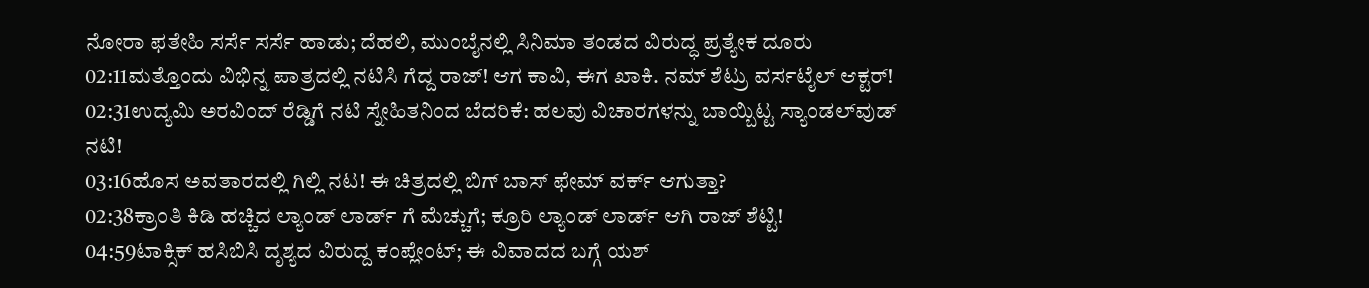ನೋರಾ ಫತೇಹಿ ಸರ್ಸೆ ಸರ್ಸೆ ಹಾಡು; ದೆಹಲಿ, ಮುಂಬೈನಲ್ಲಿ ಸಿನಿಮಾ ತಂಡದ ವಿರುದ್ಧ ಪ್ರತ್ಯೇಕ ದೂರು
02:11ಮತ್ತೊಂದು ವಿಭಿನ್ನ ಪಾತ್ರದಲ್ಲಿ ನಟಿಸಿ ಗೆದ್ದ ರಾಜ್! ಆಗ ಕಾವಿ, ಈಗ ಖಾಕಿ. ನಮ್ ಶೆಟ್ರು ವರ್ಸಟೈಲ್ ಆಕ್ಟರ್!
02:31ಉದ್ಯಮಿ ಅರವಿಂದ್ ರೆಡ್ಡಿಗೆ ನಟಿ ಸ್ನೇಹಿತನಿಂದ ಬೆದರಿಕೆ: ಹಲವು ವಿಚಾರಗಳನ್ನು ಬಾಯ್ಬಿಟ್ಟ ಸ್ಯಾಂಡಲ್‌ವುಡ್ ನಟಿ!
03:16ಹೊಸ ಅವತಾರದಲ್ಲಿ ಗಿಲ್ಲಿ ನಟ! ಈ ಚಿತ್ರದಲ್ಲಿ ಬಿಗ್ ಬಾಸ್ ಫೇಮ್ ವರ್ಕ್ ಆಗುತ್ತಾ?
02:38ಕ್ರಾಂತಿ ಕಿಡಿ ಹಚ್ಚಿದ ಲ್ಯಾಂಡ್ ಲಾರ್ಡ್ ಗೆ ಮೆಚ್ಚುಗೆ; ಕ್ರೂರಿ ಲ್ಯಾಂಡ್ ಲಾರ್ಡ್ ಆಗಿ ರಾಜ್ ಶೆಟ್ಟಿ!
04:59ಟಾಕ್ಸಿಕ್ ಹಸಿಬಿಸಿ ದೃಶ್ಯದ ವಿರುದ್ದ ಕಂಪ್ಲೇಂಟ್; ಈ ವಿವಾದದ ಬಗ್ಗೆ ಯಶ್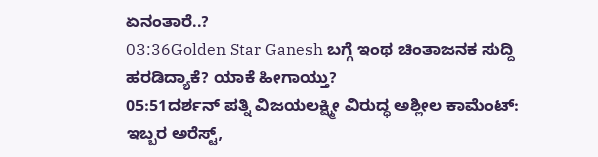ಏನಂತಾರೆ..?
03:36Golden Star Ganesh ಬಗ್ಗೆ ಇಂಥ ಚಿಂತಾಜನಕ ಸುದ್ದಿ ಹರಡಿದ್ಯಾಕೆ? ಯಾಕೆ ಹೀಗಾಯ್ತು?
05:51ದರ್ಶನ್ ಪತ್ನಿ ವಿಜಯಲಕ್ಷ್ಮೀ ವಿರುದ್ಧ ಅಶ್ಲೀಲ ಕಾಮೆಂಟ್: ಇಬ್ಬರ ಅರೆಸ್ಟ್,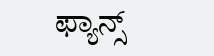ಫ್ಯಾನ್ಸ್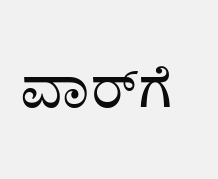ವಾರ್‌ಗೆ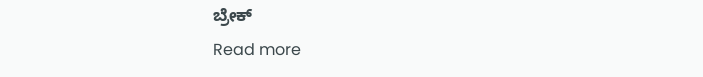ಬ್ರೇಕ್
Read more